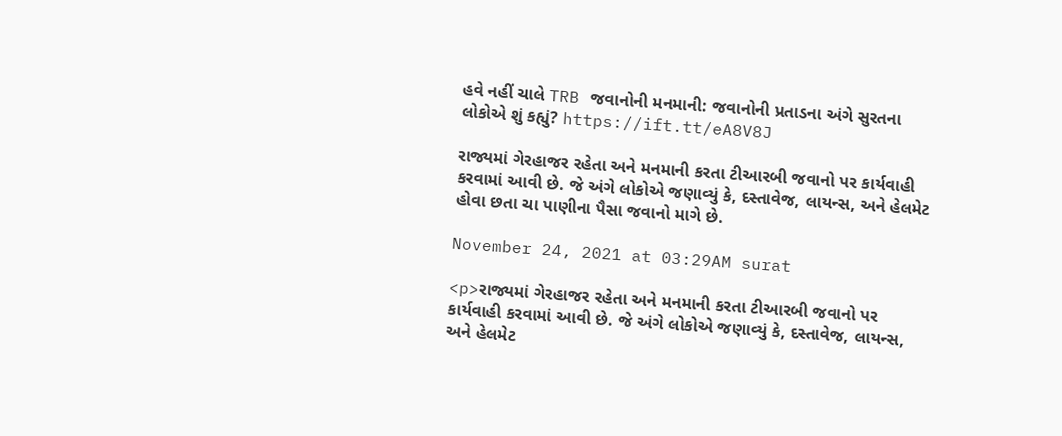હવે નહીં ચાલે TRB જવાનોની મનમાની: જવાનોની પ્રતાડના અંગે સુરતના લોકોએ શું કહ્યું? https://ift.tt/eA8V8J

રાજ્યમાં ગેરહાજર રહેતા અને મનમાની કરતા ટીઆરબી જવાનો પર કાર્યવાહી કરવામાં આવી છે. જે અંગે લોકોએ જણાવ્યું કે, દસ્તાવેજ, લાયન્સ, અને હેલમેટ હોવા છતા ચા પાણીના પૈસા જવાનો માગે છે.

November 24, 2021 at 03:29AM surat

<p>રાજ્યમાં ગેરહાજર રહેતા અને મનમાની કરતા ટીઆરબી જવાનો પર કાર્યવાહી કરવામાં આવી છે. જે અંગે લોકોએ જણાવ્યું કે, દસ્તાવેજ, લાયન્સ, અને હેલમેટ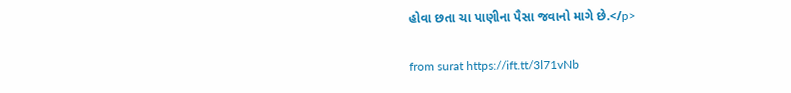હોવા છતા ચા પાણીના પૈસા જવાનો માગે છે.</p>

from surat https://ift.tt/3l71vNb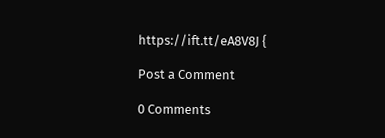https://ift.tt/eA8V8J {

Post a Comment

0 Comments